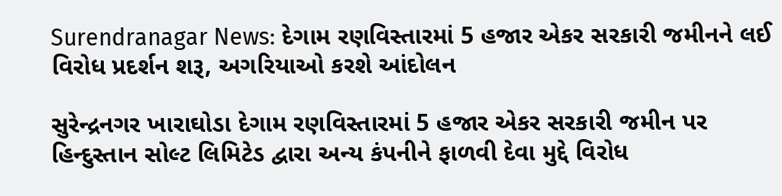Surendranagar News: દેગામ રણવિસ્તારમાં 5 હજાર એકર સરકારી જમીનને લઈ વિરોધ પ્રદર્શન શરૂ, અગરિયાઓ કરશે આંદોલન

સુરેન્દ્રનગર ખારાઘોડા દેગામ રણવિસ્તારમાં 5 હજાર એકર સરકારી જમીન પર હિન્દુસ્તાન સોલ્ટ લિમિટેડ દ્વારા અન્ય કંપનીને ફાળવી દેવા મુદ્દે વિરોધ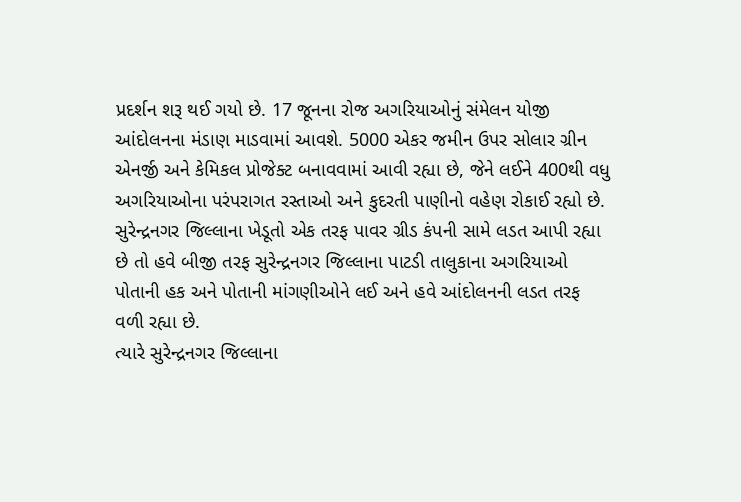પ્રદર્શન શરૂ થઈ ગયો છે. 17 જૂનના રોજ અગરિયાઓનું સંમેલન યોજી આંદોલનના મંડાણ માડવામાં આવશે. 5000 એકર જમીન ઉપર સોલાર ગ્રીન એનર્જી અને કેમિકલ પ્રોજેક્ટ બનાવવામાં આવી રહ્યા છે, જેને લઈને 400થી વધુ અગરિયાઓના પરંપરાગત રસ્તાઓ અને કુદરતી પાણીનો વહેણ રોકાઈ રહ્યો છે.
સુરેન્દ્રનગર જિલ્લાના ખેડૂતો એક તરફ પાવર ગ્રીડ કંપની સામે લડત આપી રહ્યા છે તો હવે બીજી તરફ સુરેન્દ્રનગર જિલ્લાના પાટડી તાલુકાના અગરિયાઓ પોતાની હક અને પોતાની માંગણીઓને લઈ અને હવે આંદોલનની લડત તરફ વળી રહ્યા છે.
ત્યારે સુરેન્દ્રનગર જિલ્લાના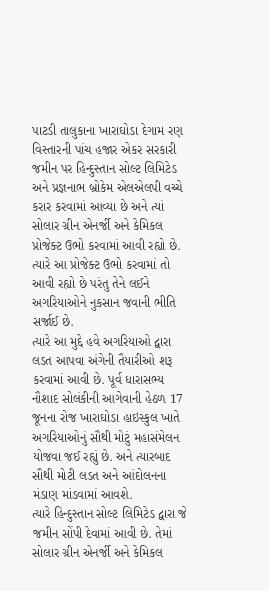પાટડી તાલુકાના ખારાઘોડા દેગામ રણ વિસ્તારની પાંચ હજાર એકર સરકારી જમીન પર હિન્દુસ્તાન સોલ્ટ લિમિટેડ અને પ્રજ્ઞનાભ બ્રોકેમ એલએલપી વચ્ચે કરાર કરવામાં આવ્યા છે અને ત્યાં સોલાર ગ્રીન એનર્જી અને કેમિકલ પ્રોજેક્ટ ઉભો કરવામાં આવી રહ્યો છે. ત્યારે આ પ્રોજેક્ટ ઉભો કરવામાં તો આવી રહ્યો છે પરંતુ તેને લઈને અગરિયાઓને નુકસાન જવાની ભીતિ સર્જાઈ છે.
ત્યારે આ મુદ્દે હવે અગરિયાઓ દ્વારા લડત આપવા અંગેની તૈયારીઓ શરૂ કરવામાં આવી છે. પૂર્વ ધારાસભ્ય નૌશાદ સોલંકીની આગેવાની હેઠળ 17 જૂનના રોજ ખારાઘોડા હાઇસ્કુલ ખાતે અગરિયાઓનું સૌથી મોટું મહાસંમેલન યોજવા જઈ રહ્યું છે. અને ત્યારબાદ સૌથી મોટી લડત અને આંદોલનના મંડાણ માંડવામાં આવશે.
ત્યારે હિન્દુસ્તાન સોલ્ટ લિમિટેડ દ્વારા જે જમીન સોંપી દેવામાં આવી છે. તેમાં સોલાર ગ્રીન એનર્જી અને કેમિકલ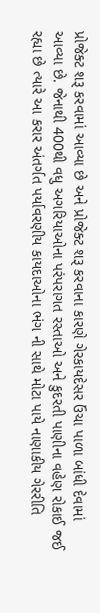પ્રોજેક્ટ શરૂ કરવામાં આવ્યા છે અને પ્રોજેક્ટ શરૂ કરવાના કારણે ગેરકાયદેસર ઉંચા પાળા બાંધી દેવામાં આવ્યા છે. જેનાથી 400થી વધુ અગરિયાઓના પરંપરાગત રસ્તાઓ અને કુદરતી પાણીના વહેણ રોકાઈ જઈ રહ્યા છે ત્યારે આ કરાર અંતર્ગત પર્યાવરણીય કાયદાઓના ભંગ ની સાથે મોટા પાયે નાણાકીય ગેરરીતિ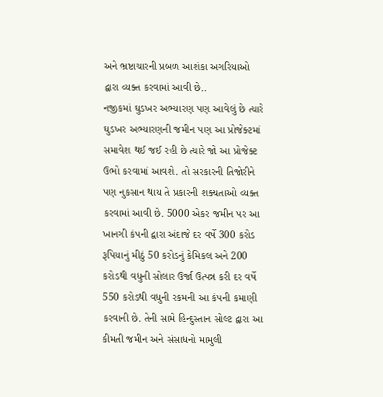અને ભ્રષ્ટાચારની પ્રબળ આશંકા અગરિયાઓ દ્વારા વ્યક્ત કરવામાં આવી છે..
નજીકમાં ઘુડખર અભ્યારણ પણ આવેલું છે ત્યારે ઘુડખર અભ્યારણની જમીન પણ આ પ્રોજેક્ટમાં સમાવેશ થઈ જઈ રહી છે ત્યારે જો આ પ્રોજેક્ટ ઉભો કરવામાં આવશે. તો સરકારની તિજોરીને પણ નુકસાન થાય તે પ્રકારની શક્યતાઓ વ્યક્ત કરવામાં આવી છે. 5000 એકર જમીન પર આ ખાનગી કંપની દ્વારા અંદાજે દર વર્ષે 300 કરોડ રૂપિયાનું મીઠું 50 કરોડનું કેમિકલ અને 200 કરોડથી વધુની સોલાર ઉર્જા ઉત્પન્ન કરી દર વર્ષે 550 કરોડથી વધુની રકમની આ કંપની કમાણી કરવાની છે. તેની સામે હિન્દુસ્તાન સોલ્ટ દ્વારા આ કીમતી જમીન અને સંસાધનો મામુલી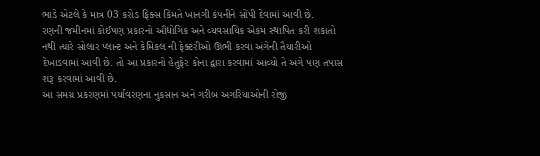ભાડે એટલે કે માત્ર 03 કરોડ ફિક્સ કિંમતે ખાનગી કંપનીને સોંપી દેવામાં આવી છે.
રણની જમીનમાં કોઈપણ પ્રકારનો ઔદ્યોગિક અને વ્યવસાયિક એકમ સ્થાપિત કરી શકાતો નથી ત્યારે સોલાર પ્લાન્ટ અને કેમિકલ ની ફેક્ટરીઓ ઊભી કરવા અંગેની તૈયારીઓ દેખાડવામાં આવી છે. તો આ પ્રકારનો હેતુફેર કોના દ્વારા કરવામાં આવ્યો તે અંગે પણ તપાસ શરૂ કરવામાં આવી છે.
આ સમગ્ર પ્રકરણમાં પર્યાવરણના નુકસાન અને ગરીબ અગરિયાઓની રોજી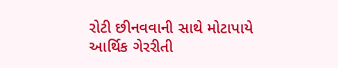રોટી છીનવવાની સાથે મોટાપાયે આર્થિક ગેરરીતી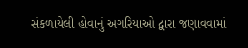સંકળાયેલી હોવાનું અગરિયાઓ દ્વારા જણાવવામાં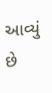આવ્યું છે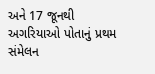અને 17 જૂનથી અગરિયાઓ પોતાનું પ્રથમ સંમેલન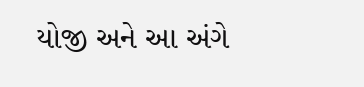યોજી અને આ અંગે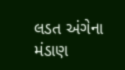લડત અંગેના મંડાણ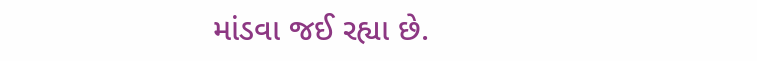માંડવા જઈ રહ્યા છે.